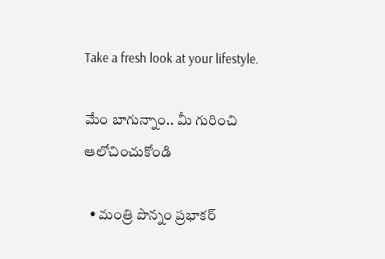Take a fresh look at your lifestyle.

మేం బాగున్నాం.. మీ గురించి ఆలోచించుకోండి

  • మంత్రి పొన్నం ప్రభాకర్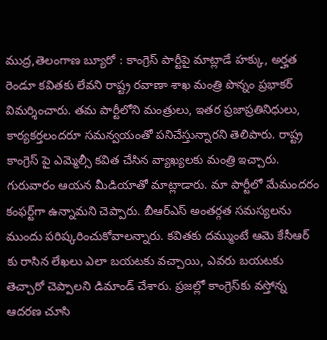ముద్ర,తెలంగాణ బ్యూరో : కాంగ్రెస్ పార్టీపై మాట్లాడే హక్కు, అర్హత రెండూ కవితకు లేవని రాష్ట్ర రవాణా శాఖ మంత్రి పొన్నం ప్రభాకర్ విమర్శించారు. తమ పార్టీలోని మంత్రులు, ఇతర ప్రజాప్రతినిధులు, కార్యకర్తలందరూ సమన్వయంతో పనిచేస్తున్నారని తెలిపారు. రాష్ట్ర కాంగ్రెస్ పై ఎమ్మెల్సీ కవిత చేసిన వ్యాఖ్యలకు మంత్రి ఇచ్చారు. గురువారం ఆయన మీడియాతో మాట్లాడారు. మా పార్టీలో మేమందరం కంఫర్ట్‌గా ఉన్నామని చెప్పారు. బీఆర్ఎస్ అంతర్గత సమస్యలను ముందు పరిష్కరించుకోవాలన్నారు. కవితకు దమ్ముంటే ఆమె కేసీఆర్ కు రాసిన లేఖలు ఎలా బయటకు వచ్చాయి, ఎవరు బయటకు తెచ్చారో చెప్పాలని డిమాండ్ చేశారు. ప్రజల్లో కాంగ్రెస్‌కు వస్తోన్న ఆదరణ చూసి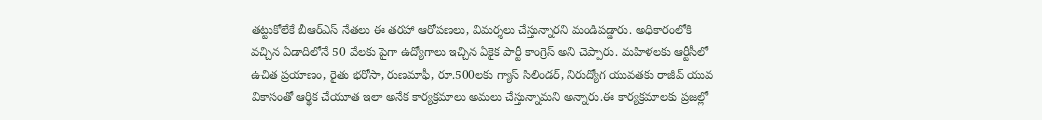తట్టుకోలేకే బీఆర్ఎస్ నేతలు ఈ తరహా ఆరోపణలు, విమర్శలు చేస్తున్నారని మండిపడ్డారు. అధికారంలోకి వచ్చిన ఏడాదిలోనే 50 వేలకు పైగా ఉద్యోగాలు ఇచ్చిన ఏకైక పార్టీ కాంగ్రెస్ అని చెప్పారు. మహిళలకు ఆర్టీసీలో ఉచిత ప్రయాణం, రైతు భరోసా, రుణమాఫీ, రూ.500లకు గ్యాస్ సిలిండర్, నిరుద్యోగ యువతకు రాజీవ్ యువ వికాసంతో ఆర్థిక చేయూత ఇలా అనేక కార్యక్రమాలు అమలు చేస్తున్నామని అన్నారు.ఈ కార్యక్రమాలకు ప్రజల్లో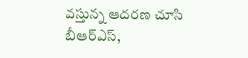వస్తున్న ఆదరణ చూసి బీఆర్ఎస్,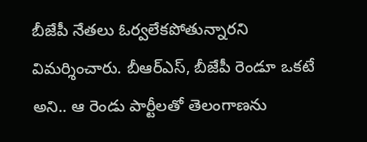బీజేపీ నేతలు ఓర్వలేకపోతున్నారని విమర్శించారు. బీఆర్ఎస్, బీజేపీ రెండూ ఒకటే అని.. ఆ రెండు పార్టీలతో తెలంగాణను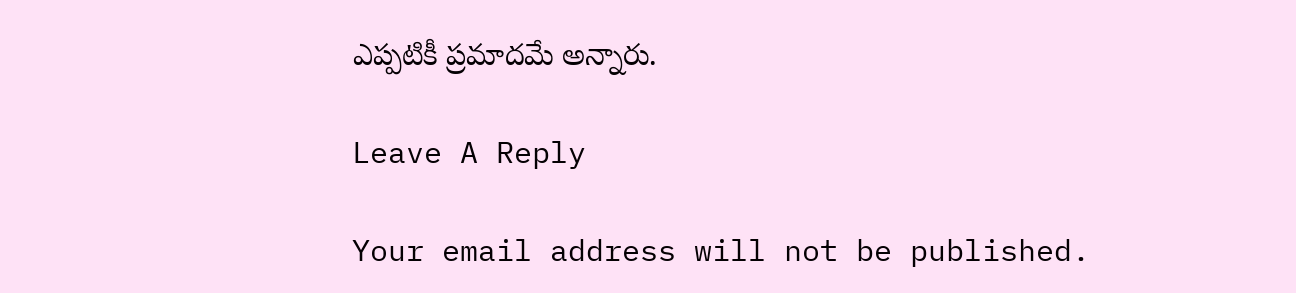ఎప్పటికీ ప్రమాదమే అన్నారు.

Leave A Reply

Your email address will not be published.